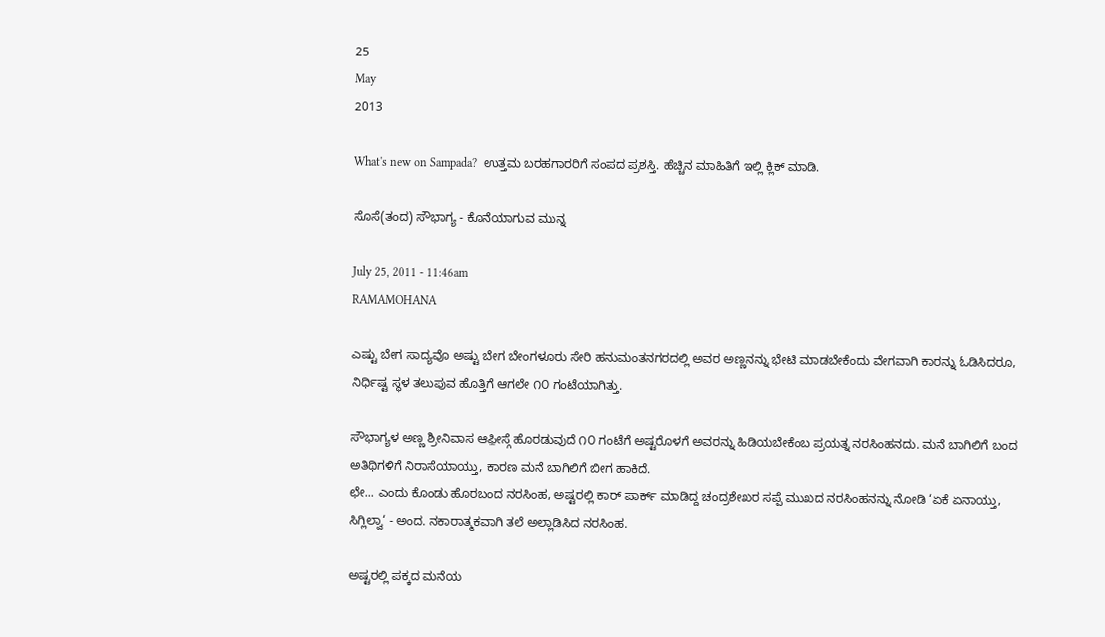25
May
2013

What's new on Sampada?  ಉತ್ತಮ ಬರಹಗಾರರಿಗೆ ಸಂಪದ ಪ್ರಶಸ್ತಿ. ಹೆಚ್ಚಿನ ಮಾಹಿತಿಗೆ ಇಲ್ಲಿ ಕ್ಲಿಕ್ ಮಾಡಿ.

ಸೊಸೆ(ತಂದ) ಸೌಭಾಗ್ಯ - ಕೊನೆಯಾಗುವ ಮುನ್ನ

July 25, 2011 - 11:46am
RAMAMOHANA

ಎಷ್ಟು ಬೇಗ ಸಾದ್ಯವೊ ಅಷ್ಟು ಬೇಗ ಬೇಂಗಳೂರು ಸೇರಿ ಹನುಮಂತನಗರದಲ್ಲಿ ಅವರ ಅಣ್ಣನನ್ನು ಭೇಟಿ ಮಾಡಬೇಕೆಂದು ವೇಗವಾಗಿ ಕಾರನ್ನು ಓಡಿಸಿದರೂ, ನಿರ್ಧಿಷ್ಟ ಸ್ಥಳ ತಲುಪುವ ಹೊತ್ತಿಗೆ ಆಗಲೇ ೧೦ ಗಂಟೆಯಾಗಿತ್ತು.

ಸೌಭಾಗ್ಯಳ ಅಣ್ಣ ಶ್ರೀನಿವಾಸ ಆಫ಼ೀಸ್ಗೆ ಹೊರಡುವುದೆ ೧೦ ಗಂಟೆಗೆ ಅಷ್ಟರೊಳಗೆ ಅವರನ್ನು ಹಿಡಿಯಬೇಕೆಂಬ ಪ್ರಯತ್ನ ನರಸಿಂಹನದು. ಮನೆ ಬಾಗಿಲಿಗೆ ಬಂದ ಅತಿಥಿಗಳಿಗೆ ನಿರಾಸೆಯಾಯ್ತು, ಕಾರಣ ಮನೆ ಬಾಗಿಲಿಗೆ ಬೀಗ ಹಾಕಿದೆ.
ಛೇ... ಎಂದು ಕೊಂಡು ಹೊರಬಂದ ನರಸಿಂಹ, ಅಷ್ಟರಲ್ಲಿ ಕಾರ್ ಪಾರ್ಕ್ ಮಾಡಿದ್ದ ಚಂದ್ರಶೇಖರ ಸಪ್ಪೆ ಮುಖದ ನರಸಿಂಹನನ್ನು ನೋಡಿ ‘ಏಕೆ ಏನಾಯ್ತು, ಸಿಗ್ಲಿಲ್ವಾ‘ - ಅಂದ. ನಕಾರಾತ್ಮಕವಾಗಿ ತಲೆ ಅಲ್ಲಾಡಿಸಿದ ನರಸಿಂಹ.

ಅಷ್ಟರಲ್ಲಿ ಪಕ್ಕದ ಮನೆಯ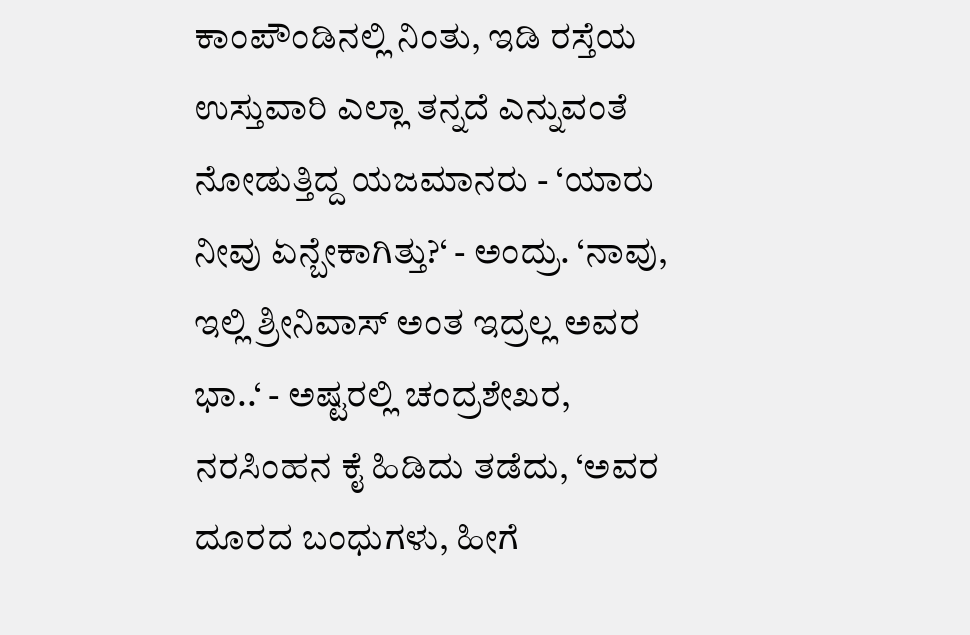ಕಾಂಪೌಂಡಿನಲ್ಲಿ ನಿಂತು, ಇಡಿ ರಸ್ತೆಯ ಉಸ್ತುವಾರಿ ಎಲ್ಲಾ ತನ್ನದೆ ಎನ್ನುವಂತೆ ನೋಡುತ್ತಿದ್ದ ಯಜಮಾನರು - ‘ಯಾರು ನೀವು ಏನ್ಬೇಕಾಗಿತ್ತು?‘ - ಅಂದ್ರು. ‘ನಾವು, ಇಲ್ಲಿ ಶ್ರೀನಿವಾಸ್ ಅಂತ ಇದ್ರಲ್ಲ ಅವರ ಭಾ..‘ - ಅಷ್ಟರಲ್ಲಿ ಚಂದ್ರಶೇಖರ, ನರಸಿಂಹನ ಕೈ ಹಿಡಿದು ತಡೆದು, ‘ಅವರ ದೂರದ ಬಂಧುಗಳು, ಹೀಗೆ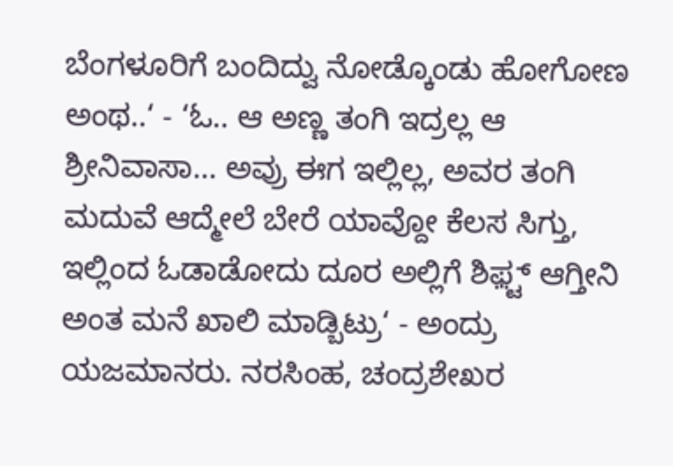ಬೆಂಗಳೂರಿಗೆ ಬಂದಿದ್ವು ನೋಡ್ಕೊಂಡು ಹೋಗೋಣ ಅಂಥ..‘ - ‘ಓ.. ಆ ಅಣ್ಣ ತಂಗಿ ಇದ್ರಲ್ಲ ಆ ಶ್ರೀನಿವಾಸಾ... ಅವ್ರು ಈಗ ಇಲ್ಲಿಲ್ಲ, ಅವರ ತಂಗಿ ಮದುವೆ ಆದ್ಮೇಲೆ ಬೇರೆ ಯಾವ್ದೋ ಕೆಲಸ ಸಿಗ್ತು, ಇಲ್ಲಿಂದ ಓಡಾಡೋದು ದೂರ ಅಲ್ಲಿಗೆ ಶಿಫ಼್ಟ್ ಆಗ್ತೀನಿ ಅಂತ ಮನೆ ಖಾಲಿ ಮಾಡ್ಬಿಟ್ರು‘ - ಅಂದ್ರು ಯಜಮಾನರು. ನರಸಿಂಹ, ಚಂದ್ರಶೇಖರ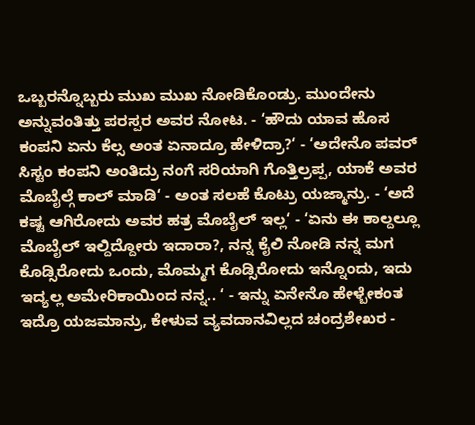ಒಬ್ಬರನ್ನೊಬ್ಬರು ಮುಖ ಮುಖ ನೋಡಿಕೊಂಡ್ರು. ಮುಂದೇನು ಅನ್ನುವಂತಿತ್ತು ಪರಸ್ಪರ ಅವರ ನೋಟ. - ‘ಹೌದು ಯಾವ ಹೊಸ ಕಂಪನಿ ಏನು ಕೆಲ್ಸ ಅಂತ ಏನಾದ್ರೂ ಹೇಳಿದ್ರಾ?‘ - ‘ಅದೇನೊ ಪವರ್ ಸಿಸ್ಟಂ ಕಂಪನಿ ಅಂತಿದ್ರು ನಂಗೆ ಸರಿಯಾಗಿ ಗೊತ್ತಿಲ್ರಪ್ಪ, ಯಾಕೆ ಅವರ ಮೊಬೈಲ್ಗೆ ಕಾಲ್ ಮಾಡಿ‘ - ಅಂತ ಸಲಹೆ ಕೊಟ್ರು ಯಜ್ಮಾನ್ರು. - ‘ಅದೆ ಕಷ್ಟ ಆಗಿರೋದು ಅವರ ಹತ್ರ ಮೊಬೈಲ್ ಇಲ್ಲ‘ - ‘ಏನು ಈ ಕಾಲ್ದಲ್ಲೂ ಮೊಬೈಲ್ ಇಲ್ದಿದ್ದೋರು ಇದಾರಾ?, ನನ್ನ ಕೈಲಿ ನೋಡಿ ನನ್ನ ಮಗ ಕೊಡ್ಸಿರೋದು ಒಂದು, ಮೊಮ್ಮಗ ಕೊಡ್ಸಿರೋದು ಇನ್ನೊಂದು, ಇದು ಇದ್ಯಲ್ಲ ಅಮೇರಿಕಾಯಿಂದ ನನ್ನ.. ‘ - ಇನ್ನು ಏನೇನೊ ಹೇಳ್ಬೇಕಂತ ಇದ್ರೊ ಯಜಮಾನ್ರು, ಕೇಳುವ ವ್ಯವದಾನವಿಲ್ಲದ ಚಂದ್ರಶೇಖರ -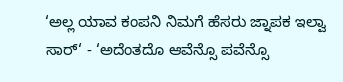‘ಅಲ್ಲ ಯಾವ ಕಂಪನಿ ನಿಮಗೆ ಹೆಸರು ಜ್ನಾಪಕ ಇಲ್ವಾ ಸಾರ್‘ - ‘ಅದೆಂತದೊ ಆವೆನ್ಸೊ ಪವೆನ್ಸೊ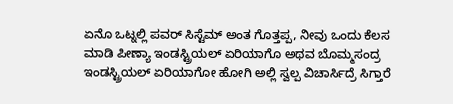ಏನೊ ಒಟ್ನಲ್ಲಿ ಪವರ್ ಸಿಸ್ಟೆಮ್ ಅಂತ ಗೊತ್ತಪ್ಪ, ನೀವು ಒಂದು ಕೆಲಸ ಮಾಡಿ ಪೀಣ್ಯಾ ಇಂಡಸ್ಟ್ರಿಯಲ್ ಏರಿಯಾಗೊ ಅಥವ ಬೊಮ್ಮಸಂದ್ರ ಇಂಡಸ್ಟ್ರಿಯಲ್ ಏರಿಯಾಗೋ ಹೋಗಿ ಅಲ್ಲಿ ಸ್ವಲ್ಪ ವಿಚಾರ್ಸಿದ್ರೆ ಸಿಗ್ತಾರೆ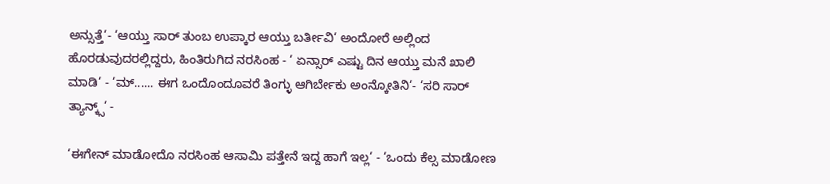ಅನ್ಸುತ್ತೆ‘- ‘ಆಯ್ತು ಸಾರ್ ತುಂಬ ಉಪ್ಕಾರ ಆಯ್ತು ಬರ್ತೀವಿ‘ ಅಂದೋರೆ ಅಲ್ಲಿಂದ ಹೊರಡುವುದರಲ್ಲಿದ್ದರು, ಹಿಂತಿರುಗಿದ ನರಸಿಂಹ - ‘ ಏನ್ಸಾರ್ ಎಷ್ಟು ದಿನ ಆಯ್ತು ಮನೆ ಖಾಲಿ ಮಾಡಿ‘ - ‘ಮ್...... ಈಗ ಒಂದೊಂದೂವರೆ ತಿಂಗ್ಳು ಆಗಿರ್ಬೇಕು ಅಂನ್ಕೋತಿನಿ‘- ‘ಸರಿ ಸಾರ್ ತ್ಯಾನ್ಕ್ಸ್‘ -

‘ಈಗೇನ್ ಮಾಡೋದೊ ನರಸಿಂಹ ಆಸಾಮಿ ಪತ್ತೇನೆ ಇದ್ದ ಹಾಗೆ ಇಲ್ಲ‘ - ‘ಒಂದು ಕೆಲ್ಸ ಮಾಡೋಣ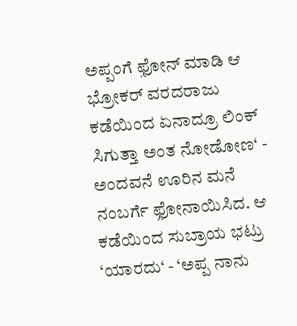ಅಪ್ಪಂಗೆ ಫ಼ೋನ್ ಮಾಡಿ ಆ ಭ್ರೋಕರ್ ವರದರಾಜು ಕಡೆಯಿಂದ ಏನಾದ್ರೂ ಲಿಂಕ್ ಸಿಗುತ್ತಾ ಅಂತ ನೋಡೋಣ‘ - ಅಂದವನೆ ಊರಿನ ಮನೆ ನಂಬರ್ಗೆ ಫ಼ೋನಾಯಿಸಿದ. ಆ ಕಡೆಯಿಂದ ಸುಬ್ರಾಯ ಭಟ್ರು ‘ಯಾರದು‘ - ‘ಅಪ್ಪ ನಾನು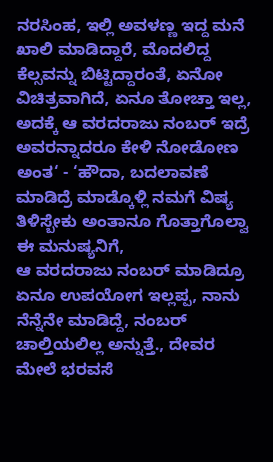ನರಸಿಂಹ, ಇಲ್ಲಿ ಅವಳಣ್ಣ ಇದ್ದ ಮನೆ ಖಾಲಿ ಮಾಡಿದ್ದಾರೆ, ಮೊದಲಿದ್ದ ಕೆಲ್ಸವನ್ನು ಬಿಟ್ಟಿದ್ದಾರಂತೆ, ಏನೋ ವಿಚಿತ್ರವಾಗಿದೆ, ಏನೂ ತೋಚ್ತಾ ಇಲ್ಲ, ಅದಕ್ಕೆ ಆ ವರದರಾಜು ನಂಬರ್ ಇದ್ರೆ ಅವರನ್ನಾದರೂ ಕೇಳಿ ನೋಡೋಣ ಅಂತ‘ - ‘ಹೌದಾ, ಬದಲಾವಣೆ ಮಾಡಿದ್ರೆ ಮಾಡ್ಕೊಳ್ಲಿ ನಮಗೆ ವಿಷ್ಯ ತಿಳಿಸ್ಬೇಕು ಅಂತಾನೂ ಗೊತ್ತಾಗೊಲ್ವಾ ಈ ಮನುಷ್ಯನಿಗೆ,
ಆ ವರದರಾಜು ನಂಬರ್ ಮಾಡಿದ್ರೂ ಏನೂ ಉಪಯೋಗ ಇಲ್ಲಪ್ಪ, ನಾನು ನೆನ್ನೆನೇ ಮಾಡಿದ್ದೆ, ನಂಬರ್ ಚಾಲ್ತಿಯಲಿಲ್ಲ ಅನ್ನುತ್ತೆ., ದೇವರ ಮೇಲೆ ಭರವಸೆ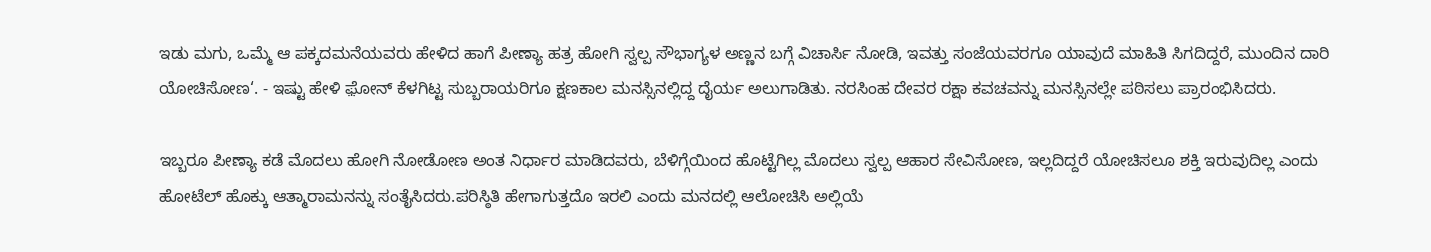ಇಡು ಮಗು, ಒಮ್ಮೆ ಆ ಪಕ್ಕದಮನೆಯವರು ಹೇಳಿದ ಹಾಗೆ ಪೀಣ್ಯಾ ಹತ್ರ ಹೋಗಿ ಸ್ವಲ್ಪ ಸೌಭಾಗ್ಯಳ ಅಣ್ಣನ ಬಗ್ಗೆ ವಿಚಾರ್ಸಿ ನೋಡಿ, ಇವತ್ತು ಸಂಜೆಯವರಗೂ ಯಾವುದೆ ಮಾಹಿತಿ ಸಿಗದಿದ್ದರೆ, ಮುಂದಿನ ದಾರಿ ಯೋಚಿಸೋಣ‘. - ಇಷ್ಟು ಹೇಳಿ ಫ಼ೋನ್ ಕೆಳಗಿಟ್ಟ ಸುಬ್ಬರಾಯರಿಗೂ ಕ್ಷಣಕಾಲ ಮನಸ್ಸಿನಲ್ಲಿದ್ದ ದೈರ್ಯ ಅಲುಗಾಡಿತು. ನರಸಿಂಹ ದೇವರ ರಕ್ಷಾ ಕವಚವನ್ನು ಮನಸ್ಸಿನಲ್ಲೇ ಪಠಿಸಲು ಪ್ರಾರಂಭಿಸಿದರು.

ಇಬ್ಬರೂ ಪೀಣ್ಯಾ ಕಡೆ ಮೊದಲು ಹೋಗಿ ನೋಡೋಣ ಅಂತ ನಿರ್ಧಾರ ಮಾಡಿದವರು, ಬೆಳಿಗ್ಗೆಯಿಂದ ಹೊಟ್ಟೆಗಿಲ್ಲ ಮೊದಲು ಸ್ವಲ್ಪ ಆಹಾರ ಸೇವಿಸೋಣ, ಇಲ್ಲದಿದ್ದರೆ ಯೋಚಿಸಲೂ ಶಕ್ತಿ ಇರುವುದಿಲ್ಲ ಎಂದು ಹೋಟೆಲ್ ಹೊಕ್ಕು ಆತ್ಮಾರಾಮನನ್ನು ಸಂತೈಸಿದರು.ಪರಿಸ್ಠಿತಿ ಹೇಗಾಗುತ್ತದೊ ಇರಲಿ ಎಂದು ಮನದಲ್ಲಿ ಆಲೋಚಿಸಿ ಅಲ್ಲಿಯೆ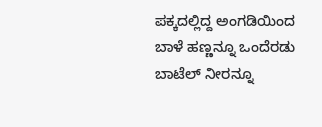ಪಕ್ಕದಲ್ಲಿದ್ದ ಅಂಗಡಿಯಿಂದ ಬಾಳೆ ಹಣ್ಣನ್ನೂ ಒಂದೆರಡು ಬಾಟೆಲ್ ನೀರನ್ನೂ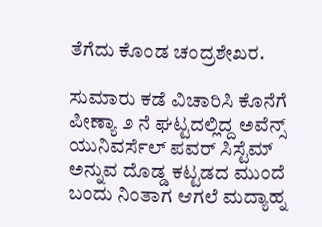ತೆಗೆದು ಕೊಂಡ ಚಂದ್ರಶೇಖರ.

ಸುಮಾರು ಕಡೆ ವಿಚಾರಿಸಿ ಕೊನೆಗೆ ಪೀಣ್ಯಾ ೨ ನೆ ಘಟ್ಟದಲ್ಲಿದ್ದ ಅವೆನ್ಸ್ ಯುನಿವರ್ಸೆಲ್ ಪವರ್ ಸಿಸ್ಟೆಮ್ ಅನ್ನುವ ದೊಡ್ಡ ಕಟ್ಟಡದ ಮುಂದೆ ಬಂದು ನಿಂತಾಗ ಆಗಲೆ ಮದ್ಯಾಹ್ನ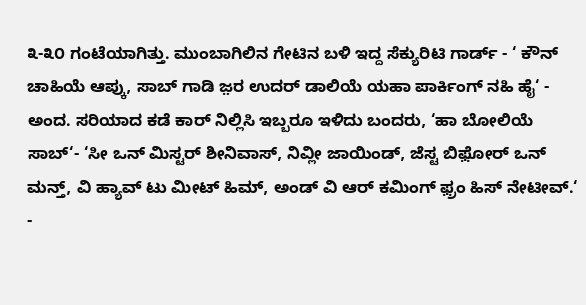೩-೩೦ ಗಂಟೆಯಾಗಿತ್ತು. ಮುಂಬಾಗಿಲಿನ ಗೇಟಿನ ಬಳಿ ಇದ್ದ ಸೆಕ್ಯುರಿಟಿ ಗಾರ್ಡ್ - ‘ ಕೌನ್ ಚಾಹಿಯೆ ಆಪ್ಕು, ಸಾಬ್ ಗಾಡಿ ಜ಼ರ ಉದರ್ ಡಾಲಿಯೆ ಯಹಾ ಪಾರ್ಕಿಂಗ್ ನಹಿ ಹೈ‘ - ಅಂದ. ಸರಿಯಾದ ಕಡೆ ಕಾರ್ ನಿಲ್ಲಿಸಿ ಇಬ್ಬರೂ ಇಳಿದು ಬಂದರು, ‘ಹಾ ಬೋಲಿಯೆ ಸಾಬ್‘- ‘ಸೀ ಒನ್ ಮಿಸ್ಟರ್ ಶೀನಿವಾಸ್, ನಿವ್ಲೀ ಜಾಯಿಂಡ್, ಜೆಸ್ಟ ಬಿಫ಼ೋರ್ ಒನ್ ಮನ್ತ್, ವಿ ಹ್ಯಾವ್ ಟು ಮೀಟ್ ಹಿಮ್, ಅಂಡ್ ವಿ ಆರ್ ಕಮಿಂಗ್ ಫ಼್ರಂ ಹಿಸ್ ನೇಟೀವ್.‘ -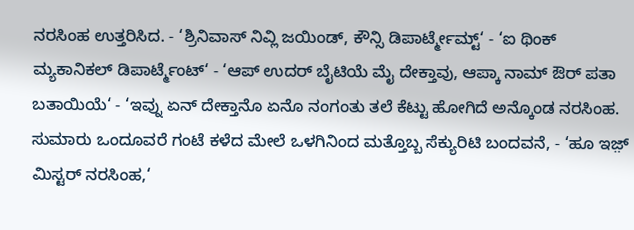ನರಸಿಂಹ ಉತ್ತರಿಸಿದ. - ‘ಶ್ರಿನಿವಾಸ್ ನಿವ್ಲಿ ಜಯಿಂಡ್, ಕೌನ್ಸಿ ಡಿಪಾರ್ಟ್ಮೇಮ್ಟ್‘ - ‘ಐ ಥಿಂಕ್ ಮ್ಯಕಾನಿಕಲ್ ಡಿಪಾರ್ಟ್ಮೆಂಟ್‘ - ‘ಆಪ್ ಉದರ್ ಬೈಟಿಯೆ ಮೈ ದೇಕ್ತಾವು, ಆಪ್ಕಾ ನಾಮ್ ಔರ್ ಪತಾ ಬತಾಯಿಯೆ‘ - ‘ಇವ್ನು ಏನ್ ದೇಕ್ತಾನೊ ಏನೊ ನಂಗಂತು ತಲೆ ಕೆಟ್ಟು ಹೋಗಿದೆ ಅನ್ಕೊಂಡ ನರಸಿಂಹ. ಸುಮಾರು ಒಂದೂವರೆ ಗಂಟೆ ಕಳೆದ ಮೇಲೆ ಒಳಗಿನಿಂದ ಮತ್ತೊಬ್ಬ ಸೆಕ್ಯುರಿಟಿ ಬಂದವನೆ, - ‘ಹೂ ಇಜ಼್ ಮಿಸ್ಟರ್ ನರಸಿಂಹ,‘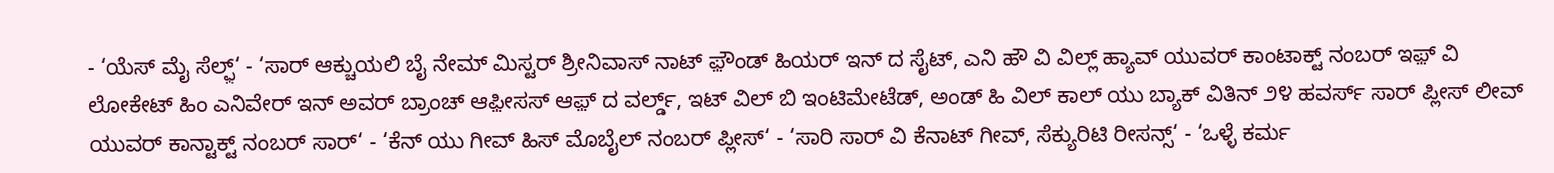- ‘ಯೆಸ್ ಮೈ ಸೆಲ್ಫ಼್‘ - ‘ಸಾರ್ ಆಕ್ಚುಯಲಿ ಬೈ ನೇಮ್ ಮಿಸ್ಟರ್ ಶ್ರೀನಿವಾಸ್ ನಾಟ್ ಫ಼ೌಂಡ್ ಹಿಯರ್ ಇನ್ ದ ಸೈಟ್, ಎನಿ ಹೌ ವಿ ವಿಲ್ಲ್ ಹ್ಯಾವ್ ಯುವರ್ ಕಾಂಟಾಕ್ಟ್ ನಂಬರ್ ಇಫ಼್ ವಿ ಲೋಕೇಟ್ ಹಿಂ ಎನಿವೇರ್ ಇನ್ ಅವರ್ ಬ್ರಾಂಚ್ ಆಫ಼ೀಸಸ್ ಆಫ಼್ ದ ವರ್ಲ್ಡ್, ಇಟ್ ವಿಲ್ ಬಿ ಇಂಟಿಮೇಟೆಡ್, ಅಂಡ್ ಹಿ ವಿಲ್ ಕಾಲ್ ಯು ಬ್ಯಾಕ್ ವಿತಿನ್ ೨೪ ಹವರ್ಸ್ ಸಾರ್ ಪ್ಲೀಸ್ ಲೀವ್ ಯುವರ್ ಕಾನ್ಟಾಕ್ಟ್ ನಂಬರ್ ಸಾರ್‘ - ‘ಕೆನ್ ಯು ಗೀವ್ ಹಿಸ್ ಮೊಬೈಲ್ ನಂಬರ್ ಪ್ಲೀಸ್‘ - ‘ಸಾರಿ ಸಾರ್ ವಿ ಕೆನಾಟ್ ಗೀವ್, ಸೆಕ್ಯುರಿಟಿ ರೀಸನ್ಸ್‘ - ‘ಒಳ್ಳೆ ಕರ್ಮ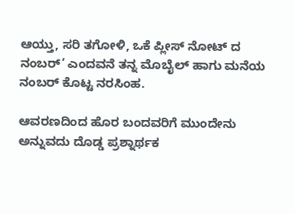ಆಯ್ತು, ಸರಿ ತಗೋಳಿ, ಒಕೆ ಪ್ಲೀಸ್ ನೋಟ್ ದ ನಂಬರ್‘ ಎಂದವನೆ ತನ್ನ ಮೊಬೈಲ್ ಹಾಗು ಮನೆಯ ನಂಬರ್ ಕೊಟ್ಟ ನರಸಿಂಹ.

ಆವರಣದಿಂದ ಹೊರ ಬಂದವರಿಗೆ ಮುಂದೇನು ಅನ್ನುವದು ದೊಡ್ಡ ಪ್ರಶ್ನಾರ್ಥಕ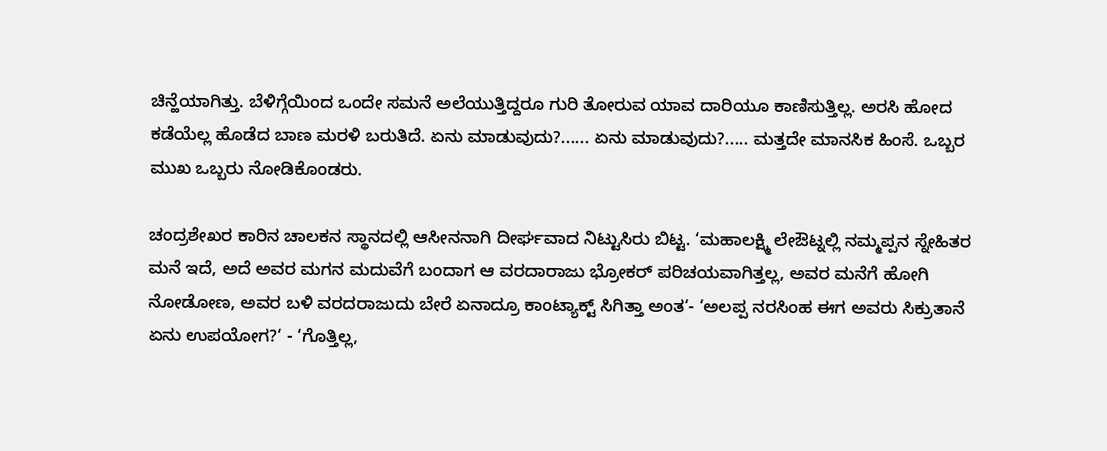ಚಿನ್ಹೆಯಾಗಿತ್ತು. ಬೆಳಿಗ್ಗೆಯಿಂದ ಒಂದೇ ಸಮನೆ ಅಲೆಯುತ್ತಿದ್ದರೂ ಗುರಿ ತೋರುವ ಯಾವ ದಾರಿಯೂ ಕಾಣಿಸುತ್ತಿಲ್ಲ. ಅರಸಿ ಹೋದ ಕಡೆಯೆಲ್ಲ ಹೊಡೆದ ಬಾಣ ಮರಳಿ ಬರುತಿದೆ. ಏನು ಮಾಡುವುದು?...... ಏನು ಮಾಡುವುದು?..... ಮತ್ತದೇ ಮಾನಸಿಕ ಹಿಂಸೆ. ಒಬ್ಬರ ಮುಖ ಒಬ್ಬರು ನೋಡಿಕೊಂಡರು.

ಚಂದ್ರಶೇಖರ ಕಾರಿನ ಚಾಲಕನ ಸ್ಥಾನದಲ್ಲಿ ಆಸೀನನಾಗಿ ದೀರ್ಘವಾದ ನಿಟ್ಟುಸಿರು ಬಿಟ್ಟ. ‘ಮಹಾಲಕ್ಷ್ಮಿ ಲೇಔಟ್ನಲ್ಲಿ ನಮ್ಮಪ್ಪನ ಸ್ನೇಹಿತರ ಮನೆ ಇದೆ, ಅದೆ ಅವರ ಮಗನ ಮದುವೆಗೆ ಬಂದಾಗ ಆ ವರದಾರಾಜು ಭ್ರೋಕರ್ ಪರಿಚಯವಾಗಿತ್ತಲ್ಲ, ಅವರ ಮನೆಗೆ ಹೋಗಿ ನೋಡೋಣ, ಅವರ ಬಳಿ ವರದರಾಜುದು ಬೇರೆ ಏನಾದ್ರೂ ಕಾಂಟ್ಯಾಕ್ಟ್ ಸಿಗಿತ್ತಾ ಅಂತ‘- ‘ಅಲಪ್ಪ ನರಸಿಂಹ ಈಗ ಅವರು ಸಿಕ್ರುತಾನೆ ಏನು ಉಪಯೋಗ?‘ - ‘ಗೊತ್ತಿಲ್ಲ,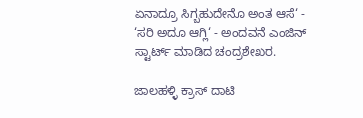ಏನಾದ್ರೂ ಸಿಗ್ಬಹುದೇನೊ ಅಂತ ಆಸೆ‘ - ‘ಸರಿ ಅದೂ ಆಗ್ಲಿ‘ - ಅಂದವನೆ ಎಂಜಿನ್ ಸ್ಟಾರ್ಟ್ ಮಾಡಿದ ಚಂದ್ರಶೇಖರ.

ಜಾಲಹಳ್ಳಿ ಕ್ರಾಸ್ ದಾಟಿ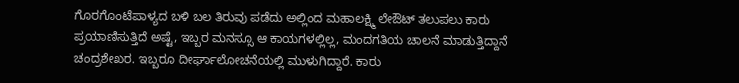ಗೊರಗೊಂಟೆಪಾಳ್ಯದ ಬಳಿ ಬಲ ತಿರುವು ಪಡೆದು ಅಲ್ಲಿಂದ ಮಹಾಲಕ್ಷ್ಮಿ ಲೇಔಟ್ ತಲುಪಲು ಕಾರು ಪ್ರಯಾಣಿಸುತ್ತಿದೆ ಅಷ್ಟೆ, ಇಬ್ಬರ ಮನಸ್ಸೂ ಆ ಕಾಯಗಳಲ್ಲಿಲ್ಲ, ಮಂದಗತಿಯ ಚಾಲನೆ ಮಾಡುತ್ತಿದ್ದಾನೆ ಚಂದ್ರಶೇಖರ. ಇಬ್ಬರೂ ದೀರ್ಘಾಲೋಚನೆಯಲ್ಲಿ ಮುಳುಗಿದ್ದಾರೆ. ಕಾರು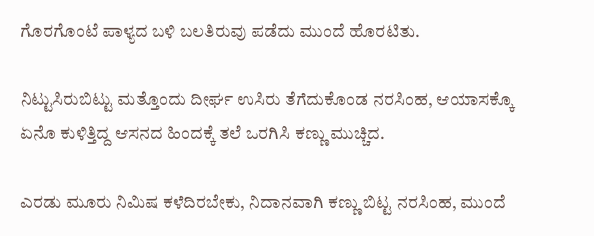ಗೊರಗೊಂಟೆ ಪಾಳ್ಯದ ಬಳಿ ಬಲತಿರುವು ಪಡೆದು ಮುಂದೆ ಹೊರಟಿತು.

ನಿಟ್ಟುಸಿರುಬಿಟ್ಟು ಮತ್ತೊಂದು ದೀರ್ಘ ಉಸಿರು ತೆಗೆದುಕೊಂಡ ನರಸಿಂಹ, ಆಯಾಸಕ್ಕೊ ಏನೊ ಕುಳಿತ್ತಿದ್ದ ಆಸನದ ಹಿಂದಕ್ಕೆ ತಲೆ ಒರಗಿಸಿ ಕಣ್ಣು ಮುಚ್ಚಿದ.

ಎರಡು ಮೂರು ನಿಮಿಷ ಕಳೆದಿರಬೇಕು, ನಿದಾನವಾಗಿ ಕಣ್ಣು ಬಿಟ್ಟ ನರಸಿಂಹ, ಮುಂದೆ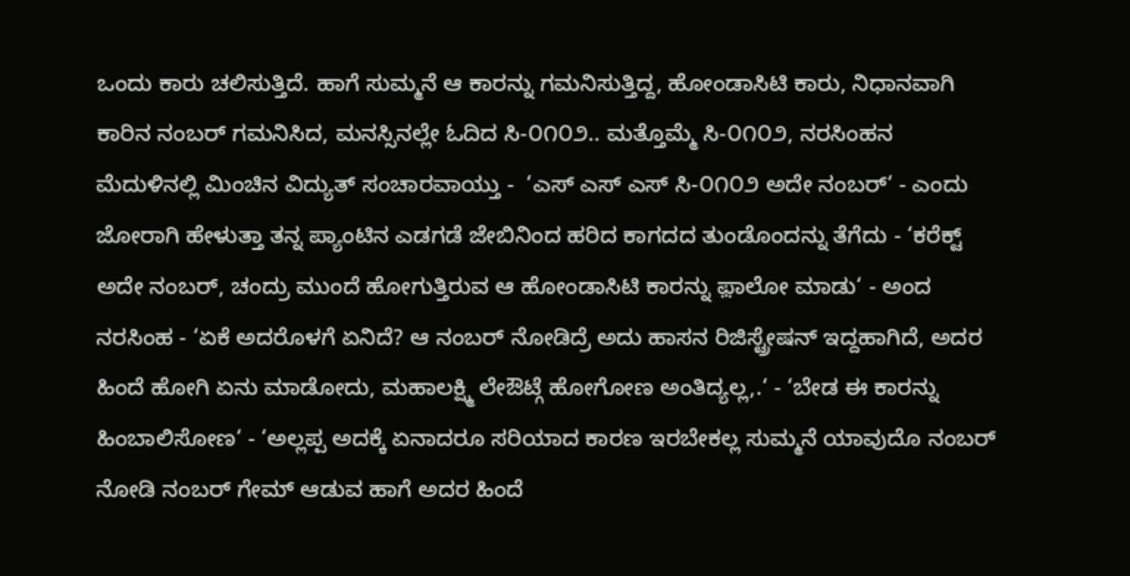ಒಂದು ಕಾರು ಚಲಿಸುತ್ತಿದೆ. ಹಾಗೆ ಸುಮ್ಮನೆ ಆ ಕಾರನ್ನು ಗಮನಿಸುತ್ತಿದ್ದ, ಹೋಂಡಾಸಿಟಿ ಕಾರು, ನಿಧಾನವಾಗಿ ಕಾರಿನ ನಂಬರ್ ಗಮನಿಸಿದ, ಮನಸ್ಸಿನಲ್ಲೇ ಓದಿದ ಸಿ-೦೧೦೨.. ಮತ್ತೊಮ್ಮೆ ಸಿ-೦೧೦೨, ನರಸಿಂಹನ ಮೆದುಳಿನಲ್ಲಿ ಮಿಂಚಿನ ವಿದ್ಯುತ್ ಸಂಚಾರವಾಯ್ತು -  ‘ಎಸ್ ಎಸ್ ಎಸ್ ಸಿ-೦೧೦೨ ಅದೇ ನಂಬರ್‘ - ಎಂದು ಜೋರಾಗಿ ಹೇಳುತ್ತಾ ತನ್ನ ಪ್ಯಾಂಟಿನ ಎಡಗಡೆ ಜೇಬಿನಿಂದ ಹರಿದ ಕಾಗದದ ತುಂಡೊಂದನ್ನು ತೆಗೆದು - ‘ಕರೆಕ್ಟ್ ಅದೇ ನಂಬರ್, ಚಂದ್ರು ಮುಂದೆ ಹೋಗುತ್ತಿರುವ ಆ ಹೋಂಡಾಸಿಟಿ ಕಾರನ್ನು ಫ಼ಾಲೋ ಮಾಡು‘ - ಅಂದ ನರಸಿಂಹ - ‘ಏಕೆ ಅದರೊಳಗೆ ಏನಿದೆ? ಆ ನಂಬರ್ ನೋಡಿದ್ರೆ ಅದು ಹಾಸನ ರಿಜಿಸ್ಟ್ರೇಷನ್ ಇದ್ದಹಾಗಿದೆ, ಅದರ ಹಿಂದೆ ಹೋಗಿ ಏನು ಮಾಡೋದು, ಮಹಾಲಕ್ಷ್ಮಿ ಲೇಔಟ್ಗೆ ಹೋಗೋಣ ಅಂತಿದ್ಯಲ್ಲ,.‘ - ‘ಬೇಡ ಈ ಕಾರನ್ನು ಹಿಂಬಾಲಿಸೋಣ‘ - ‘ಅಲ್ಲಪ್ಪ ಅದಕ್ಕೆ ಏನಾದರೂ ಸರಿಯಾದ ಕಾರಣ ಇರಬೇಕಲ್ಲ ಸುಮ್ಮನೆ ಯಾವುದೊ ನಂಬರ್ ನೋಡಿ ನಂಬರ್ ಗೇಮ್ ಆಡುವ ಹಾಗೆ ಅದರ ಹಿಂದೆ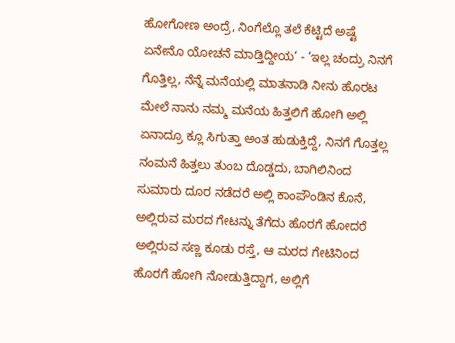ಹೋಗೋಣ ಅಂದ್ರೆ, ನಿಂಗೆಲ್ಲೊ ತಲೆ ಕೆಟ್ಟಿದೆ ಅಷ್ಟೆ ಏನೇನೊ ಯೋಚನೆ ಮಾಡ್ತಿದ್ದೀಯ‘ - ‘ಇಲ್ಲ ಚಂದ್ರು ನಿನಗೆ ಗೊತ್ತಿಲ್ಲ, ನೆನ್ನೆ ಮನೆಯಲ್ಲಿ ಮಾತನಾಡಿ ನೀನು ಹೊರಟ ಮೇಲೆ ನಾನು ನಮ್ಮ ಮನೆಯ ಹಿತ್ತಲಿಗೆ ಹೋಗಿ ಅಲ್ಲಿ ಏನಾದ್ರೂ ಕ್ಲೂ ಸಿಗುತ್ತಾ ಅಂತ ಹುಡುಕ್ತಿದ್ದೆ, ನಿನಗೆ ಗೊತ್ತಲ್ಲ ನಂಮನೆ ಹಿತ್ತಲು ತುಂಬ ದೊಡ್ಡದು, ಬಾಗಿಲಿನಿಂದ ಸುಮಾರು ದೂರ ನಡೆದರೆ ಅಲ್ಲಿ ಕಾಂಪೌಂಡಿನ ಕೊನೆ, ಅಲ್ಲಿರುವ ಮರದ ಗೇಟನ್ನು ತೆಗೆದು ಹೊರಗೆ ಹೋದರೆ ಅಲ್ಲಿರುವ ಸಣ್ಣ ಕೂಡು ರಸ್ತೆ, ಆ ಮರದ ಗೇಟಿನಿಂದ ಹೊರಗೆ ಹೋಗಿ ನೋಡುತ್ತಿದ್ದಾಗ, ಅಲ್ಲಿಗೆ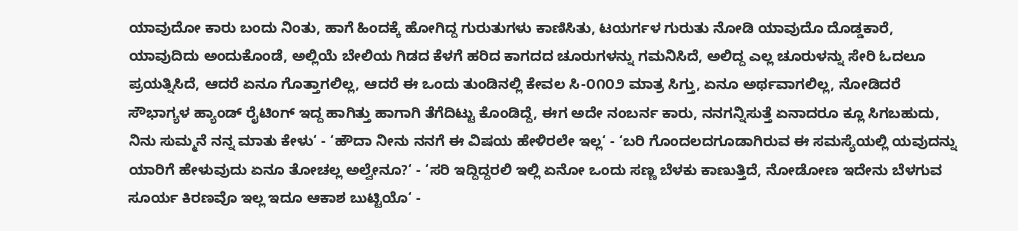ಯಾವುದೋ ಕಾರು ಬಂದು ನಿಂತು, ಹಾಗೆ ಹಿಂದಕ್ಕೆ ಹೋಗಿದ್ದ ಗುರುತುಗಳು ಕಾಣಿಸಿತು, ಟಯರ್ಗಳ ಗುರುತು ನೋಡಿ ಯಾವುದೊ ದೊಡ್ಡಕಾರೆ, ಯಾವುದಿದು ಅಂದುಕೊಂಡೆ, ಅಲ್ಲಿಯೆ ಬೇಲಿಯ ಗಿಡದ ಕೆಳಗೆ ಹರಿದ ಕಾಗದದ ಚೂರುಗಳನ್ನು ಗಮನಿಸಿದೆ, ಅಲಿದ್ದ ಎಲ್ಲ ಚೂರುಳನ್ನು ಸೇರಿ ಓದಲೂ ಪ್ರಯತ್ನಿಸಿದೆ, ಆದರೆ ಏನೂ ಗೊತ್ತಾಗಲಿಲ್ಲ, ಆದರೆ ಈ ಒಂದು ತುಂಡಿನಲ್ಲಿ ಕೇವಲ ಸಿ-೦೧೦೨ ಮಾತ್ರ ಸಿಗ್ತು, ಏನೂ ಅರ್ಥವಾಗಲಿಲ್ಲ, ನೋಡಿದರೆ ಸೌಭಾಗ್ಯಳ ಹ್ಯಾಂಡ್ ರೈಟಿಂಗ್ ಇದ್ದ ಹಾಗಿತ್ತು ಹಾಗಾಗಿ ತೆಗೆದಿಟ್ಟು ಕೊಂಡಿದ್ದೆ, ಈಗ ಅದೇ ನಂಬರ್ನ ಕಾರು, ನನಗನ್ನಿಸುತ್ತೆ ಏನಾದರೂ ಕ್ಲೂ ಸಿಗಬಹುದು, ನಿನು ಸುಮ್ಮನೆ ನನ್ನ ಮಾತು ಕೇಳು‘ - ‘ಹೌದಾ ನೀನು ನನಗೆ ಈ ವಿಷಯ ಹೇಳಿರಲೇ ಇಲ್ಲ‘ - ‘ಬರಿ ಗೊಂದಲದಗೂಡಾಗಿರುವ ಈ ಸಮಸ್ಯೆಯಲ್ಲಿ ಯವುದನ್ನು ಯಾರಿಗೆ ಹೇಳುವುದು ಏನೂ ತೋಚಲ್ಲ ಅಲ್ವೇನೂ?‘ - ‘ಸರಿ ಇದ್ದಿದ್ದರಲಿ ಇಲ್ಲಿ ಏನೋ ಒಂದು ಸಣ್ಣ ಬೆಳಕು ಕಾಣುತ್ತಿದೆ, ನೋಡೋಣ ಇದೇನು ಬೆಳಗುವ ಸೂರ್ಯ ಕಿರಣವೊ ಇಲ್ಲ ಇದೂ ಆಕಾಶ ಬುಟ್ಟಿಯೊ‘ -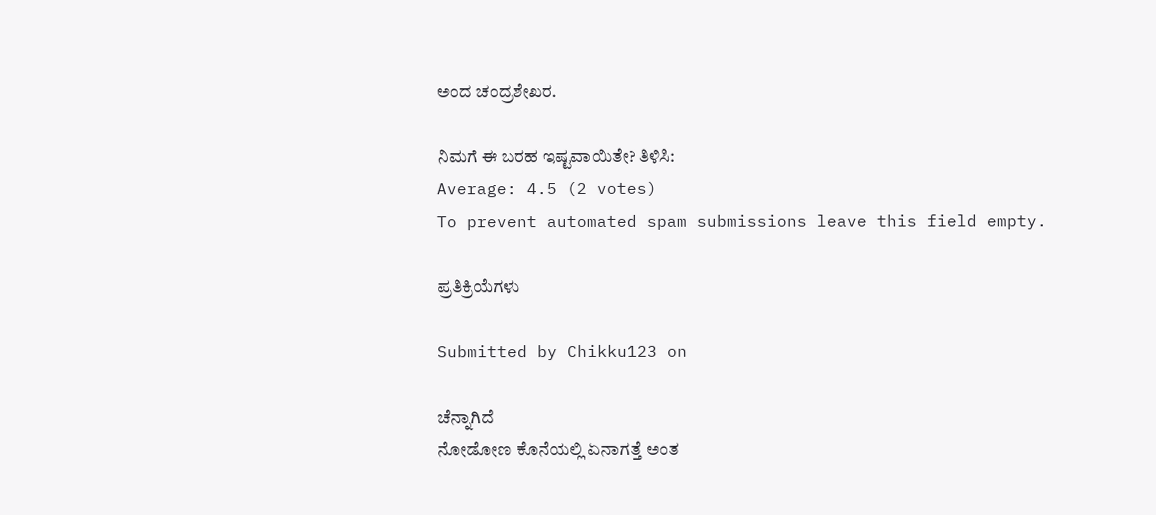ಅಂದ ಚಂದ್ರಶೇಖರ.

ನಿಮಗೆ ಈ ಬರಹ ಇಷ್ಟವಾಯಿತೇ? ತಿಳಿಸಿ:
Average: 4.5 (2 votes)
To prevent automated spam submissions leave this field empty.

ಪ್ರತಿಕ್ರಿಯೆಗಳು

Submitted by Chikku123 on

ಚೆನ್ನಾಗಿದೆ
ನೋಡೋಣ ಕೊನೆಯಲ್ಲಿ ಏನಾಗತ್ತೆ ಅಂತ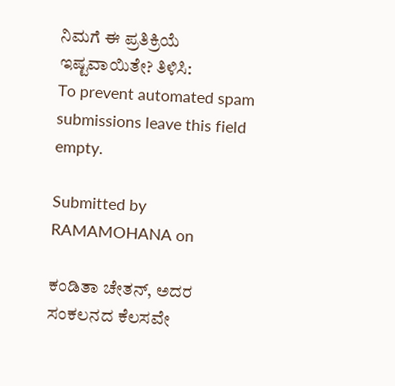ನಿಮಗೆ ಈ ಪ್ರತಿಕ್ರಿಯೆ ಇಷ್ಟವಾಯಿತೇ? ತಿಳಿಸಿ:
To prevent automated spam submissions leave this field empty.

Submitted by RAMAMOHANA on

ಕಂಡಿತಾ ಚೇತನ್, ಅದರ ಸಂಕಲನದ ಕೆಲಸವೇ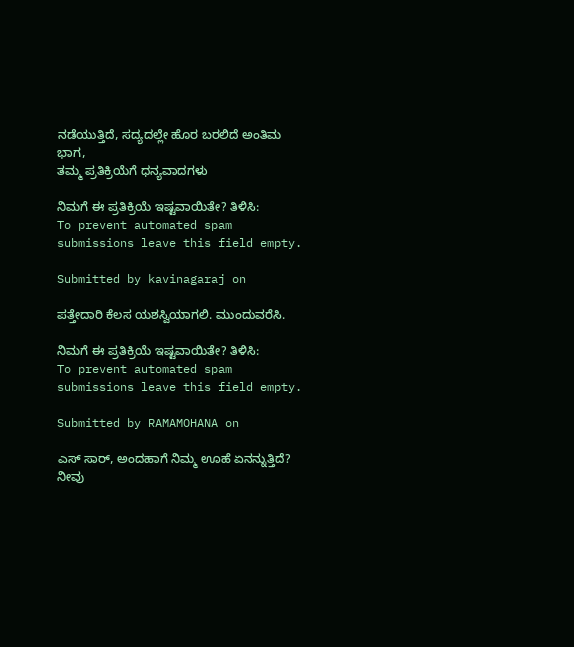ನಡೆಯುತ್ತಿದೆ, ಸದ್ಯದಲ್ಲೇ ಹೊರ ಬರಲಿದೆ ಅಂತಿಮ ಭಾಗ,
ತಮ್ಮ ಪ್ರತಿಕ್ರಿಯೆಗೆ ಧನ್ಯವಾದಗಳು

ನಿಮಗೆ ಈ ಪ್ರತಿಕ್ರಿಯೆ ಇಷ್ಟವಾಯಿತೇ? ತಿಳಿಸಿ:
To prevent automated spam submissions leave this field empty.

Submitted by kavinagaraj on

ಪತ್ತೇದಾರಿ ಕೆಲಸ ಯಶಸ್ವಿಯಾಗಲಿ. ಮುಂದುವರೆಸಿ.

ನಿಮಗೆ ಈ ಪ್ರತಿಕ್ರಿಯೆ ಇಷ್ಟವಾಯಿತೇ? ತಿಳಿಸಿ:
To prevent automated spam submissions leave this field empty.

Submitted by RAMAMOHANA on

ಎಸ್ ಸಾರ್, ಅಂದಹಾಗೆ ನಿಮ್ಮ ಊಹೆ ಏನನ್ನುತ್ತಿದೆ? ನೀವು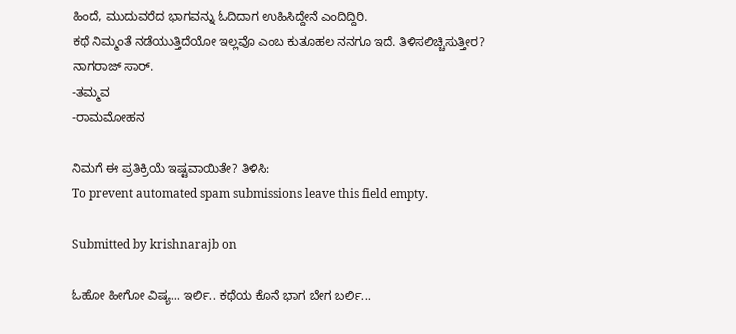ಹಿಂದೆ, ಮುದುವರೆದ ಭಾಗವನ್ನು ಓದಿದಾಗ ಉಹಿಸಿದ್ದೇನೆ ಎಂದಿದ್ದಿರಿ.
ಕಥೆ ನಿಮ್ಮಂತೆ ನಡೆಯುತ್ತಿದೆಯೋ ಇಲ್ಲವೊ ಎಂಬ ಕುತೂಹಲ ನನಗೂ ಇದೆ. ತಿಳಿಸಲಿಚ್ಚಿಸುತ್ತೀರ? ನಾಗರಾಜ್ ಸಾರ್.
-ತಮ್ಮವ
-ರಾಮಮೋಹನ

ನಿಮಗೆ ಈ ಪ್ರತಿಕ್ರಿಯೆ ಇಷ್ಟವಾಯಿತೇ? ತಿಳಿಸಿ:
To prevent automated spam submissions leave this field empty.

Submitted by krishnarajb on

ಓಹೋ ಹೀಗೋ ವಿಷ್ಯ... ಇರ್ಲಿ.. ಕಥೆಯ ಕೊನೆ ಭಾಗ ಬೇಗ ಬರ್ಲಿ...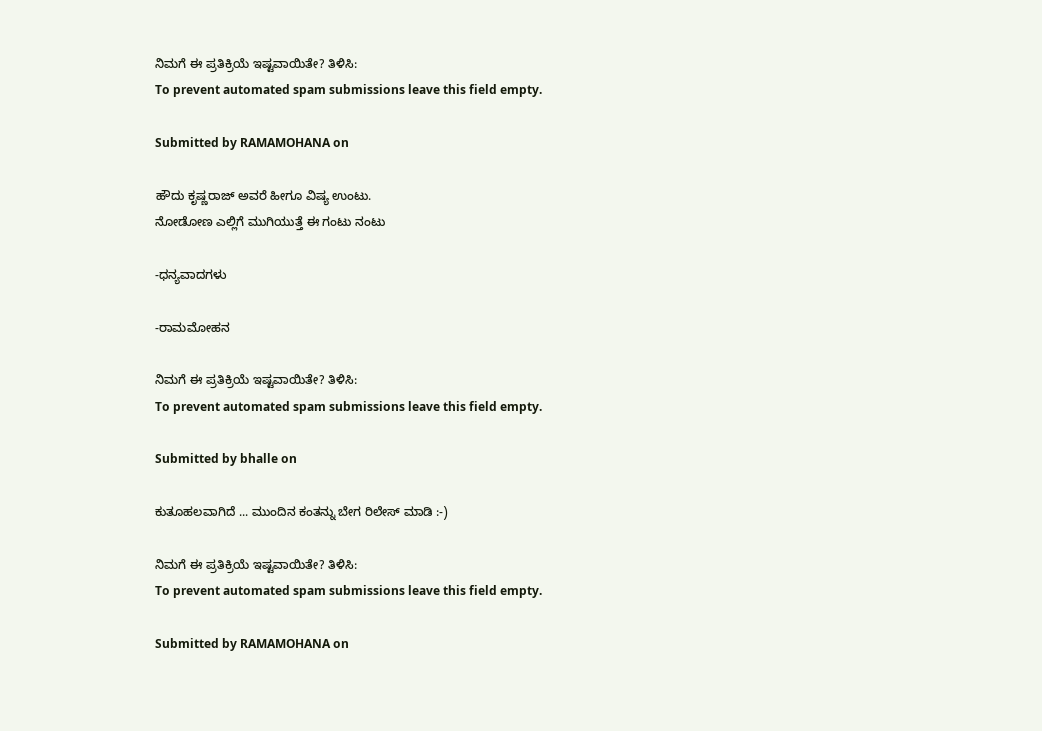ನಿಮಗೆ ಈ ಪ್ರತಿಕ್ರಿಯೆ ಇಷ್ಟವಾಯಿತೇ? ತಿಳಿಸಿ:
To prevent automated spam submissions leave this field empty.

Submitted by RAMAMOHANA on

ಹೌದು ಕೃಷ್ಣರಾಜ್ ಅವರೆ ಹೀಗೂ ವಿಷ್ಯ ಉಂಟು.
ನೋಡೋಣ ಎಲ್ಲಿಗೆ ಮುಗಿಯುತ್ತೆ ಈ ಗಂಟು ನಂಟು

-ಧನ್ಯವಾದಗಳು

-ರಾಮಮೋಹನ

ನಿಮಗೆ ಈ ಪ್ರತಿಕ್ರಿಯೆ ಇಷ್ಟವಾಯಿತೇ? ತಿಳಿಸಿ:
To prevent automated spam submissions leave this field empty.

Submitted by bhalle on

ಕುತೂಹಲವಾಗಿದೆ ... ಮುಂದಿನ ಕಂತನ್ನು ಬೇಗ ರಿಲೇಸ್ ಮಾಡಿ :-)

ನಿಮಗೆ ಈ ಪ್ರತಿಕ್ರಿಯೆ ಇಷ್ಟವಾಯಿತೇ? ತಿಳಿಸಿ:
To prevent automated spam submissions leave this field empty.

Submitted by RAMAMOHANA on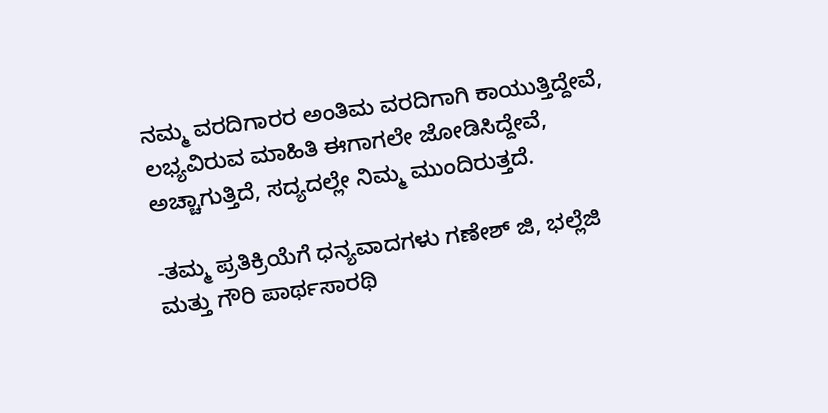ನಮ್ಮ ವರದಿಗಾರರ ಅಂತಿಮ ವರದಿಗಾಗಿ ಕಾಯುತ್ತಿದ್ದೇವೆ, ಲಭ್ಯವಿರುವ ಮಾಹಿತಿ ಈಗಾಗಲೇ ಜೋಡಿಸಿದ್ದೇವೆ,
ಅಚ್ಚಾಗುತ್ತಿದೆ, ಸದ್ಯದಲ್ಲೇ ನಿಮ್ಮ ಮುಂದಿರುತ್ತದೆ.

-ತಮ್ಮ ಪ್ರತಿಕ್ರಿಯೆಗೆ ಧನ್ಯವಾದಗಳು ಗಣೇಶ್ ಜಿ, ಭಲ್ಲೆಜಿ ಮತ್ತು ಗೌರಿ ಪಾರ್ಥಸಾರಥಿ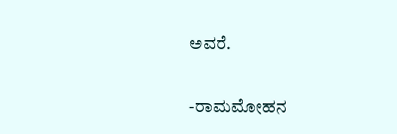ಅವರೆ.

-ರಾಮಮೋಹನ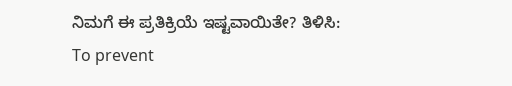ನಿಮಗೆ ಈ ಪ್ರತಿಕ್ರಿಯೆ ಇಷ್ಟವಾಯಿತೇ? ತಿಳಿಸಿ:
To prevent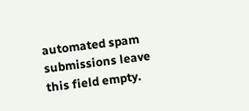automated spam submissions leave this field empty.